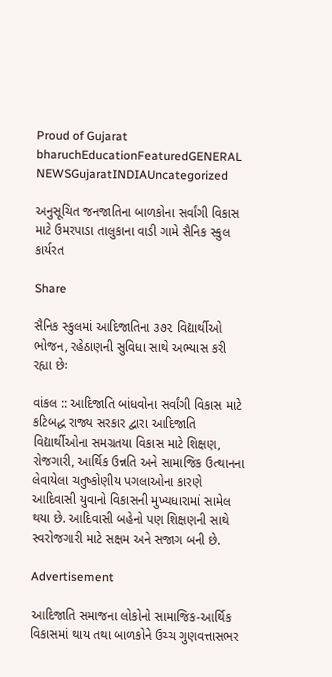Proud of Gujarat
bharuchEducationFeaturedGENERAL NEWSGujaratINDIAUncategorized

અનુસૂચિત જનજાતિના બાળકોના સર્વાંગી વિકાસ માટે ઉમરપાડા તાલુકાના વાડી ગામે સૈનિક સ્કુલ કાર્યરત

Share

સૈનિક સ્કુલમાં આદિજાતિના ૩૭૨ વિદ્યાર્થીઓ ભોજન, રહેઠાણની સુવિધા સાથે અભ્યાસ કરી રહ્યા છેઃ

વાંકલ :: આદિજાતિ બાંધવોના સર્વાંગી વિકાસ માટે કટિબદ્ધ રાજ્ય સરકાર દ્વારા આદિજાતિ વિદ્યાર્થીઓના સમગ્રતયા વિકાસ માટે શિક્ષણ, રોજગારી, આર્થિક ઉન્નતિ અને સામાજિક ઉત્થાનના લેવાયેલા ચતુષ્કોણીય પગલાઓના કારણે આદિવાસી યુવાનો વિકાસની મુખ્યધારામાં સામેલ થયા છે. આદિવાસી બહેનો પણ શિક્ષણની સાથે સ્વરોજગારી માટે સક્ષમ અને સજાગ બની છે.

Advertisement

આદિજાતિ સમાજના લોકોનો સામાજિક-આર્થિક વિકાસમાં થાય તથા બાળકોને ઉચ્ચ ગુણવત્તાસભર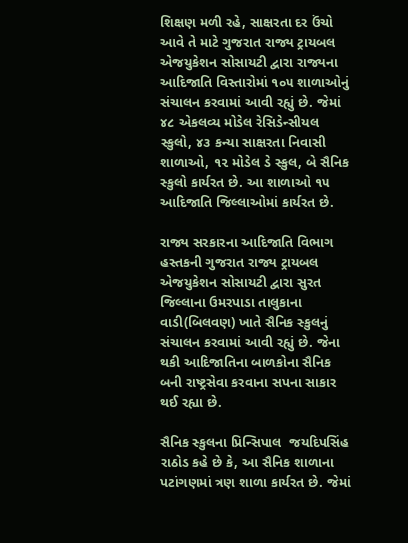શિક્ષણ મળી રહે, સાક્ષરતા દર ઉંચો આવે તે માટે ગુજરાત રાજ્ય ટ્રાયબલ એજયુકેશન સોસાયટી દ્વારા રાજ્યના આદિજાતિ વિસ્તારોમાં ૧૦૫ શાળાઓનું સંચાલન કરવામાં આવી રહ્યું છે. જેમાં ૪૮ એકલવ્ય મોડેલ રેસિડેન્સીયલ સ્કુલો, ૪૩ કન્યા સાક્ષરતા નિવાસી શાળાઓ, ૧૨ મોડેલ ડે સ્કુલ, બે સૈનિક સ્કુલો કાર્યરત છે. આ શાળાઓ ૧૫ આદિજાતિ જિલ્લાઓમાં કાર્યરત છે.

રાજ્ય સરકારના આદિજાતિ વિભાગ હસ્તકની ગુજરાત રાજ્ય ટ્રાયબલ એજયુકેશન સોસાયટી દ્વારા સુરત જિલ્લાના ઉમરપાડા તાલુકાના વાડી(બિલવણ) ખાતે સૈનિક સ્કુલનું સંચાલન કરવામાં આવી રહ્યું છે. જેના થકી આદિજાતિના બાળકોના સૈનિક બની રાષ્ટ્રસેવા કરવાના સપના સાકાર થઈ રહ્યા છે.

સૈનિક સ્કુલના પ્રિન્સિપાલ  જયદિપસિંહ રાઠોડ કહે છે કે, આ સૈનિક શાળાના પટાંગણમાં ત્રણ શાળા કાર્યરત છે. જેમાં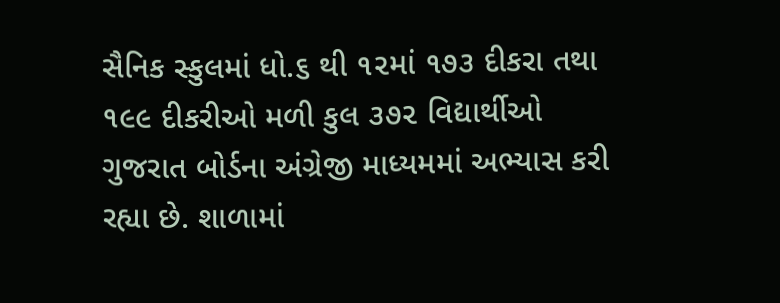સૈનિક સ્કુલમાં ધો.૬ થી ૧૨માં ૧૭૩ દીકરા તથા ૧૯૯ દીકરીઓ મળી કુલ ૩૭૨ વિદ્યાર્થીઓ ગુજરાત બોર્ડના અંગ્રેજી માધ્યમમાં અભ્યાસ કરી રહ્યા છે. શાળામાં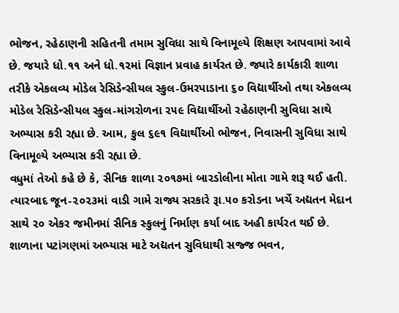ભોજન, રહેઠાણની સહિતની તમામ સુવિધા સાથે વિનામૂલ્યે શિક્ષણ આપવામાં આવે છે. જયારે ધો.૧૧ અને ધો.૧૨માં વિજ્ઞાન પ્રવાહ કાર્યરત છે. જ્યારે કાર્યકારી શાળા તરીકે એકલવ્ય મોડેલ રેસિડેન્સીયલ સ્કુલ-ઉમરપાડાના ૬૦ વિદ્યાર્થીઓ તથા એકલવ્ય મોડેલ રેસિડેન્સીયલ સ્કુલ-માંગરોળના ૨૫૯ વિદ્યાર્થીઓ રહેઠાણની સુવિધા સાથે અભ્યાસ કરી રહ્યા છે. આમ, કુલ ૬૯૧ વિદ્યાર્થીઓ ભોજન, નિવાસની સુવિધા સાથે વિનામૂલ્યે અભ્યાસ કરી રહ્યા છે.
વધુમાં તેઓ કહે છે કે, સૈનિક શાળા ૨૦૧૭માં બારડોલીના મોતા ગામે શરૂ થઈ હતી. ત્યારબાદ જૂન-૨૦૨૩માં વાડી ગામે રાજ્ય સરકારે રૂા.૫૦ કરોડના ખર્ચે અદ્યતન મેદાન સાથે ૨૦ એકર જમીનમાં સૈનિક સ્કુલનું નિર્માણ કર્યા બાદ અહી કાર્યરત થઈ છે. શાળાના પટાંગણમાં અભ્યાસ માટે અદ્યતન સુવિધાથી સજ્જ ભવન,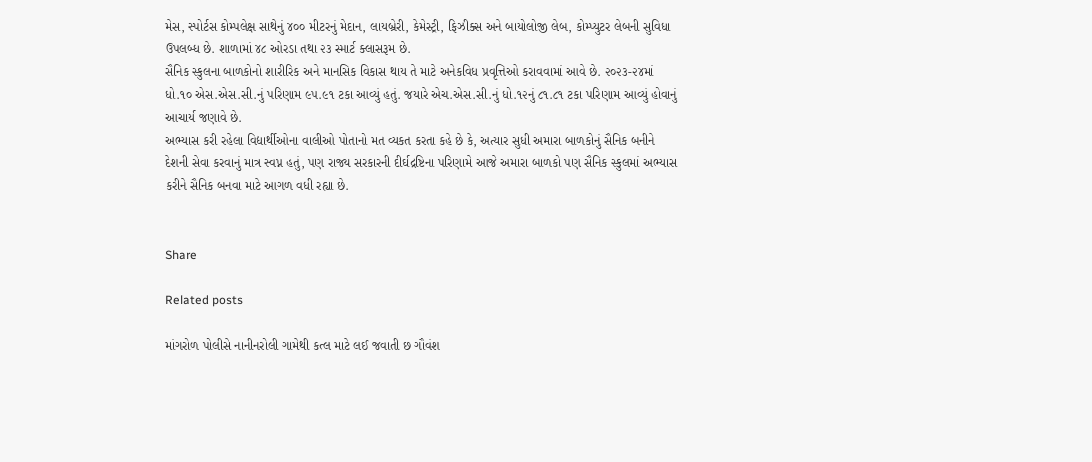મેસ, સ્પોર્ટસ કોમ્પલેક્ષ સાથેનું ૪૦૦ મીટરનું મેદાન, લાયબ્રેરી, કેમેસ્ટ્રી, ફિઝીક્સ અને બાયોલોજી લેબ, કોમ્પ્યુટર લેબની સુવિધા ઉપલબ્ધ છે. શાળામાં ૪૮ ઓરડા તથા ૨૩ સ્માર્ટ ક્લાસરૂમ છે.
સૈનિક સ્કુલના બાળકોનો શારીરિક અને માનસિક વિકાસ થાય તે માટે અનેકવિધ પ્રવૃત્તિઓ કરાવવામાં આવે છે. ૨૦૨૩-૨૪માં ધો.૧૦ એસ.એસ.સી.નું પરિણામ ૯૫.૯૧ ટકા આવ્યું હતું. જયારે એચ.એસ.સી.નું ધો.૧૨નું ૮૧.૮૧ ટકા પરિણામ આવ્યું હોવાનું આચાર્ય જણાવે છે.
અભ્યાસ કરી રહેલા વિદ્યાર્થીઓના વાલીઓ પોતાનો મત વ્યકત કરતા કહે છે કે, અત્યાર સુધી અમારા બાળકોનું સૈનિક બનીને દેશની સેવા કરવાનું માત્ર સ્વપ્ન હતું, પણ રાજ્ય સરકારની દીર્ઘદ્રષ્ટિના પરિણામે આજે અમારા બાળકો પણ સૈનિક સ્કુલમાં અભ્યાસ કરીને સૈનિક બનવા માટે આગળ વધી રહ્યા છે.


Share

Related posts

માંગરોળ પોલીસે નાનીનરોલી ગામેથી કત્લ માટે લઈ જવાતી છ ગૌવંશ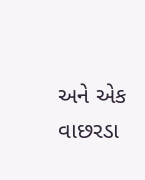અને એક વાછરડા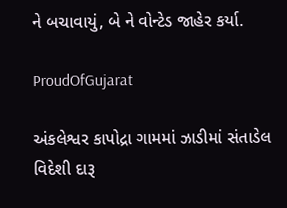ને બચાવાયું, બે ને વોન્ટેડ જાહેર કર્યા.

ProudOfGujarat

અંકલેશ્વર કાપોદ્રા ગામમાં ઝાડીમાં સંતાડેલ વિદેશી દારૂ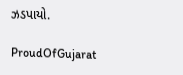ઝડપાયો.

ProudOfGujarat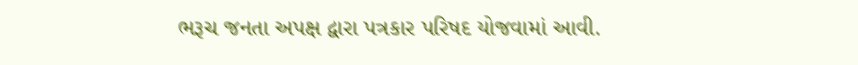ભરૂચ જનતા અપક્ષ દ્વારા પત્રકાર પરિષદ યોજવામાં આવી.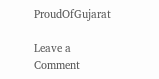ProudOfGujarat

Leave a Comment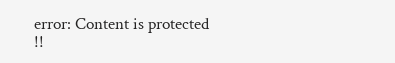error: Content is protected !!